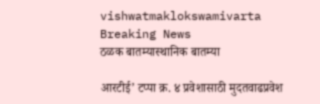vishwatmaklokswamivarta
Breaking News
ठळक बातम्यास्थानिक बातम्या

आरटीई’ टप्पा क्र. ४ प्रवेशासाठी मुदतवाढप्रवेश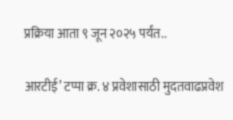प्रक्रिया आता ९ जून २०२५ पर्यंत..

आरटीई’ टप्पा क्र. ४ प्रवेशासाठी मुदतवाढप्रवेश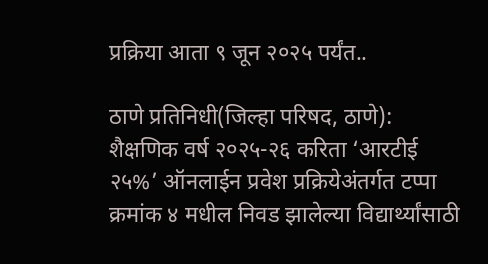प्रक्रिया आता ९ जून २०२५ पर्यंत..

ठाणे प्रतिनिधी(जिल्हा परिषद, ठाणे): शैक्षणिक वर्ष २०२५-२६ करिता ‘आरटीई २५%’ ऑनलाईन प्रवेश प्रक्रियेअंतर्गत टप्पा क्रमांक ४ मधील निवड झालेल्या विद्यार्थ्यांसाठी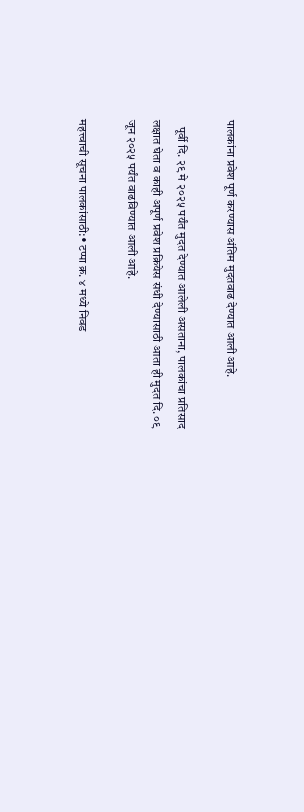पालकांना प्रवेश पूर्ण करण्यास अंतिम मुदतवाढ देण्यात आली आहे.

   पूर्वी दि. २९ मे २०२५ पर्यंत मुदत देण्यात आलेली असताना, पालकांचा प्रतिसाद लक्षात घेता व काही अपूर्ण प्रवेश प्रक्रियेस संधी देण्यासाठी आता ही मुदत दि. ०९ जून २०२५ पर्यंत वाढविण्यात आली आहे.

महत्त्वाची सूचना पालकांसाठी:• टप्पा क्र. ४ मध्ये निवड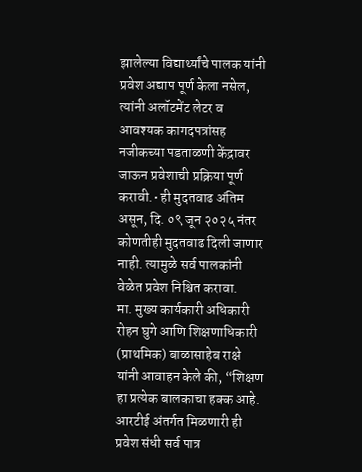झालेल्या विद्यार्थ्यांचे पालक यांनी प्रवेश अद्याप पूर्ण केला नसेल, त्यांनी अलॉटमेंट लेटर व आवश्यक कागदपत्रांसह नजीकच्या पडताळणी केंद्रावर जाऊन प्रवेशाची प्रक्रिया पूर्ण करावी.• ही मुदतवाढ अंतिम असून, दि. ०९ जून २०२५ नंतर कोणतीही मुदतवाढ दिली जाणार नाही. त्यामुळे सर्व पालकांनी वेळेत प्रवेश निश्चित करावा.      मा. मुख्य कार्यकारी अधिकारी रोहन घुगे आणि शिक्षणाधिकारी (प्राथमिक) बाळासाहेब राक्षे यांनी आवाहन केले की, “शिक्षण हा प्रत्येक बालकाचा हक्क आहे. आरटीई अंतर्गत मिळणारी ही प्रवेश संधी सर्व पात्र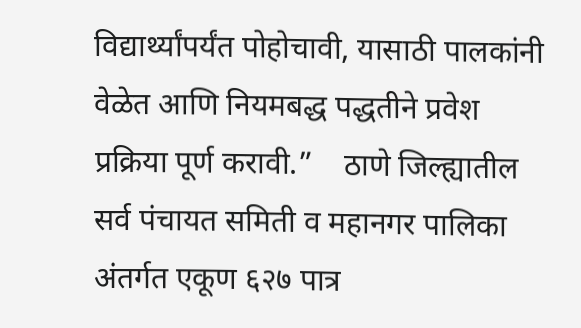विद्यार्थ्यांपर्यंत पोहोचावी, यासाठी पालकांनी वेळेत आणि नियमबद्ध पद्धतीने प्रवेश प्रक्रिया पूर्ण करावी.”    ठाणे जिल्ह्यातील सर्व पंचायत समिती व महानगर पालिका अंतर्गत एकूण ६२७ पात्र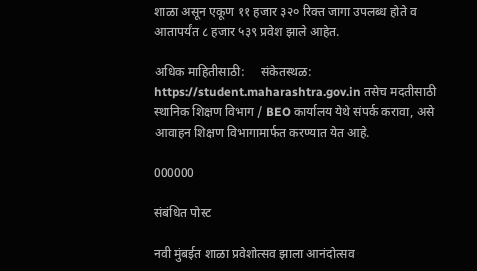शाळा असून एकूण ११ हजार ३२० रिक्त जागा उपलब्ध होते व आतापर्यंत ८ हजार ५३९ प्रवेश झाले आहेत.

अधिक माहितीसाठी:     संकेतस्थळ: https://student.maharashtra.gov.in तसेच मदतीसाठी स्थानिक शिक्षण विभाग / BEO कार्यालय येथे संपर्क करावा, असे आवाहन शिक्षण विभागामार्फत करण्यात येत आहे.

000000

संबंधित पोस्ट

नवी मुंबईत शाळा प्रवेशोत्सव झाला आनंदोत्सव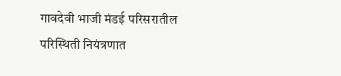गावदेवी भाजी मंडई परिसरातील परिस्थ‍िती नियंत्रणात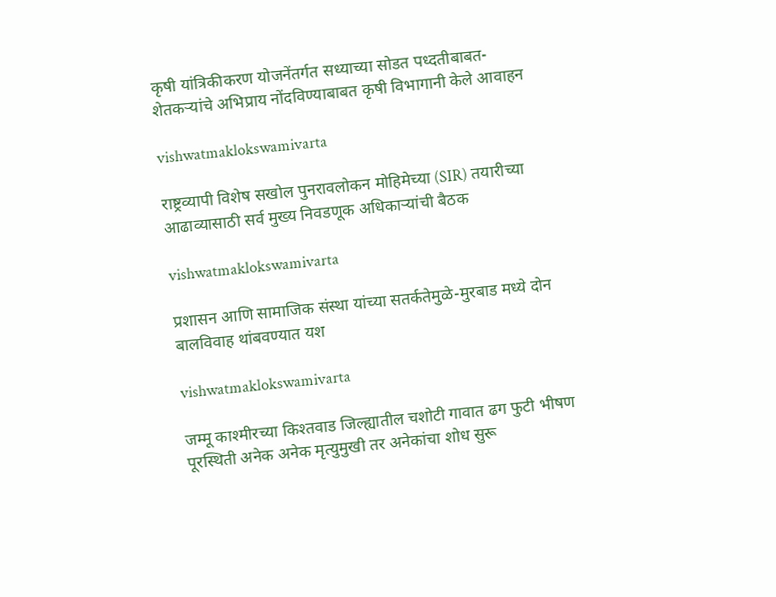कृषी यांत्रिकीकरण योजनेंतर्गत सध्याच्या सोडत पध्दतीबाबत-शेतकऱ्यांचे अभिप्राय नोंदविण्याबाबत कृषी विभागानी केले आवाहन

vishwatmaklokswamivarta

राष्ट्रव्यापी विशेष सखोल पुनरावलोकन मोहिमेच्या (SIR) तयारीच्या आढाव्यासाठी सर्व मुख्य निवडणूक अधिकाऱ्यांची बैठक

vishwatmaklokswamivarta

प्रशासन आणि सामाजिक संस्था यांच्या सतर्कतेमुळे-मुरबाड मध्ये दोन बालविवाह थांबवण्यात यश

vishwatmaklokswamivarta

जम्मू काश्मीरच्या किश्तवाड जिल्ह्यातील चशोटी गावात ढग फुटी भीषण पूरस्थिती अनेक अनेक मृत्युमुखी तर अनेकांचा शोध सुरू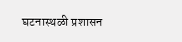घटनास्थळी प्रशासन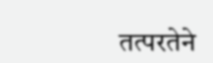तत्परतेने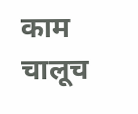काम चालूच